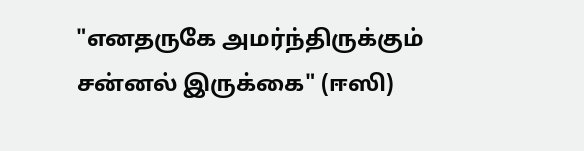"எனதருகே அமர்ந்திருக்கும் சன்னல் இருக்கை" (ஈஸி)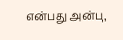என்பது அன்பு,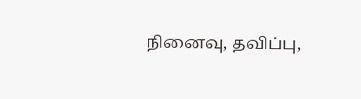நினைவு, தவிப்பு,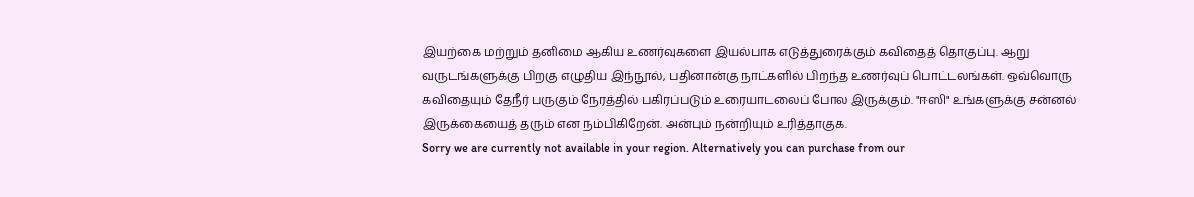இயற்கை மற்றும் தனிமை ஆகிய உணர்வுகளை இயல்பாக எடுத்துரைக்கும் கவிதைத் தொகுப்பு. ஆறு வருடங்களுக்கு பிறகு எழுதிய இந்நூல், பதினான்கு நாட்களில் பிறந்த உணர்வுப் பொட்டலங்கள். ஒவ்வொரு கவிதையும் தேநீர் பருகும் நேரத்தில் பகிரப்படும் உரையாடலைப் போல இருக்கும். "ஈஸி" உங்களுக்கு சன்னல் இருக்கையைத் தரும் என நம்பிகிறேன். அன்பும் நன்றியும் உரித்தாகுக.
Sorry we are currently not available in your region. Alternatively you can purchase from our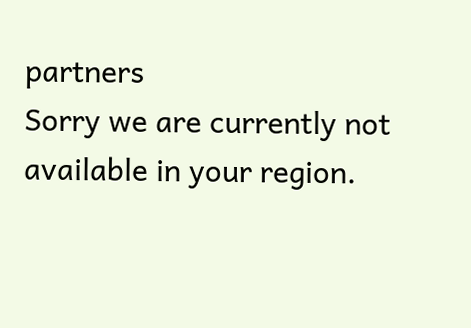partners
Sorry we are currently not available in your region.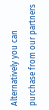Alternatively you can purchase from our partners